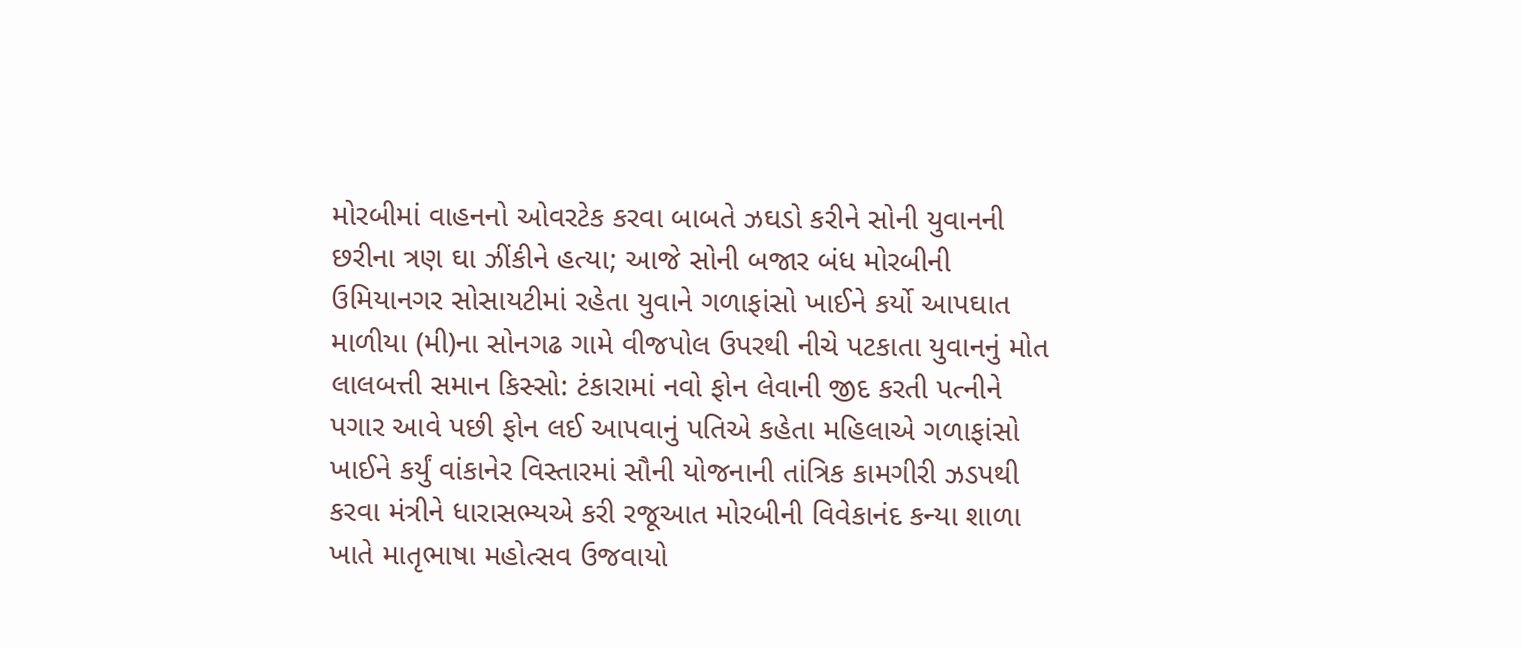મોરબીમાં વાહનનો ઓવરટેક કરવા બાબતે ઝઘડો કરીને સોની યુવાનની છરીના ત્રણ ઘા ઝીંકીને હત્યા; આજે સોની બજાર બંધ મોરબીની ઉમિયાનગર સોસાયટીમાં રહેતા યુવાને ગળાફાંસો ખાઈને કર્યો આપઘાત માળીયા (મી)ના સોનગઢ ગામે વીજપોલ ઉપરથી નીચે પટકાતા યુવાનનું મોત લાલબત્તી સમાન કિસ્સો: ટંકારામાં નવો ફોન લેવાની જીદ કરતી પત્નીને પગાર આવે પછી ફોન લઈ આપવાનું પતિએ કહેતા મહિલાએ ગળાફાંસો ખાઈને કર્યું વાંકાનેર વિસ્તારમાં સૌની યોજનાની તાંત્રિક કામગીરી ઝડપથી કરવા મંત્રીને ધારાસભ્યએ કરી રજૂઆત મોરબીની વિવેકાનંદ કન્યા શાળા ખાતે માતૃભાષા મહોત્સવ ઉજવાયો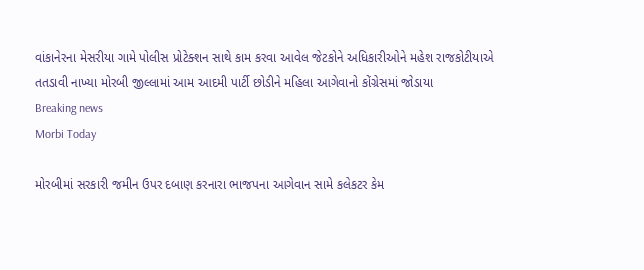વાંકાનેરના મેસરીયા ગામે પોલીસ પ્રોટેક્શન સાથે કામ કરવા આવેલ જેટકોને અધિકારીઓને મહેશ રાજકોટીયાએ તતડાવી નાખ્યા મોરબી જીલ્લામાં આમ આદમી પાર્ટી છોડીને મહિલા આગેવાનો કોંગ્રેસમાં જોડાયા
Breaking news
Morbi Today

મોરબીમાં સરકારી જમીન ઉપર દબાણ કરનારા ભાજપના આગેવાન સામે કલેકટર કેમ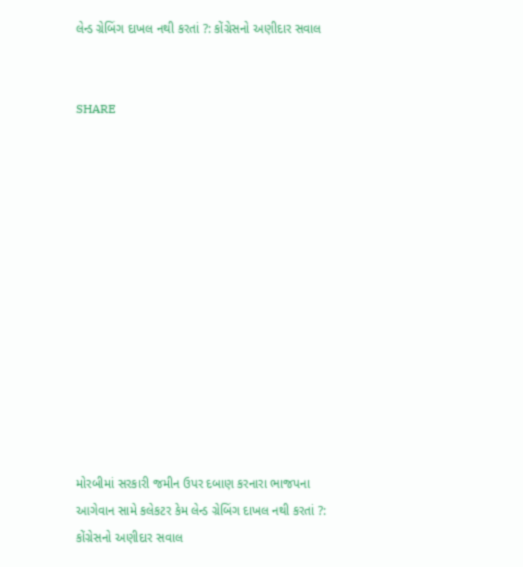લેન્ડ ગ્રેબિંગ દાખલ નથી કરતાં ?: કોંગ્રેસનો અણીદાર સવાલ


SHARE













મોરબીમાં સરકારી જમીન ઉપર દબાણ કરનારા ભાજપના આગેવાન સામે કલેકટર કેમ લેન્ડ ગ્રેબિંગ દાખલ નથી કરતાં ?: કોંગ્રેસનો અણીદાર સવાલ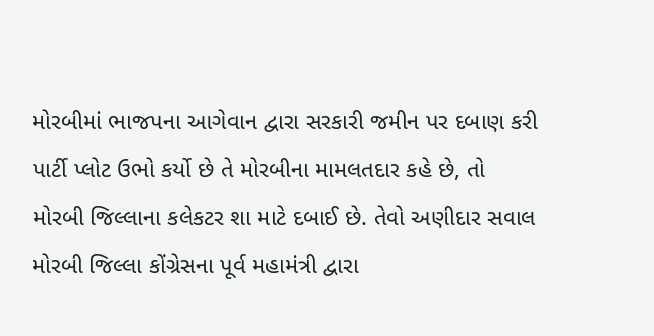મોરબીમાં ભાજપના આગેવાન દ્વારા સરકારી જમીન પર દબાણ કરી પાર્ટી પ્લોટ ઉભો કર્યો છે તે મોરબીના મામલતદાર કહે છે, તો મોરબી જિલ્લાના કલેકટર શા માટે દબાઈ છે. તેવો અણીદાર સવાલ મોરબી જિલ્લા કોંગ્રેસના પૂર્વ મહામંત્રી દ્વારા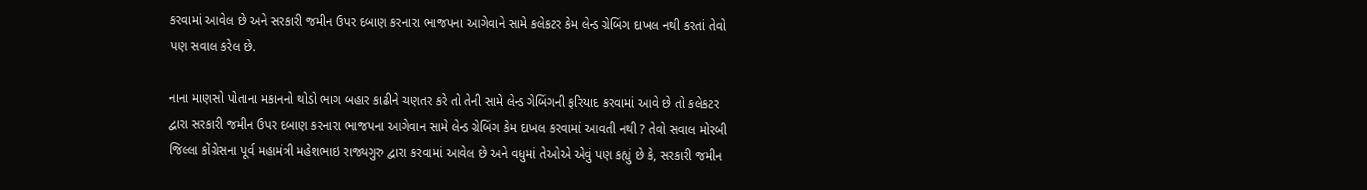કરવામાં આવેલ છે અને સરકારી જમીન ઉપર દબાણ કરનારા ભાજપના આગેવાને સામે કલેકટર કેમ લેન્ડ ગ્રેબિંગ દાખલ નથી કરતાં તેવો પણ સવાલ કરેલ છે.

નાના માણસો પોતાના મકાનનો થોડો ભાગ બહાર કાઢીને ચણતર કરે તો તેની સામે લેન્ડ ગેબિંગની ફરિયાદ કરવામાં આવે છે તો કલેકટર દ્વારા સરકારી જમીન ઉપર દબાણ કરનારા ભાજપના આગેવાન સામે લેન્ડ ગ્રેબિંગ કેમ દાખલ કરવામાં આવતી નથી ? તેવો સવાલ મોરબી જિલ્લા કોંગ્રેસના પૂર્વ મહામંત્રી મહેશભાઇ રાજ્યગુરુ દ્વારા કરવામાં આવેલ છે અને વધુમાં તેઓએ એવું પણ કહ્યું છે કે, સરકારી જમીન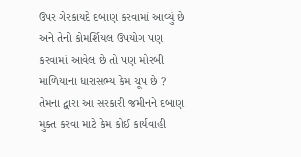ઉપર ગેરકાયદે દબાણ કરવામાં આવ્યું છે અને તેનો કોમર્શિયલ ઉપયોગ પણ કરવામાં આવેલ છે તો પણ મોરબી માળિયાના ધારાસભ્ય કેમ ચૂપ છે ? તેમના દ્વારા આ સરકારી જમીનને દબાણ મુક્ત કરવા માટે કેમ કોઈ કાર્યવાહી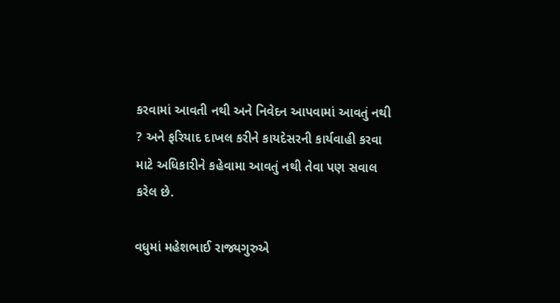કરવામાં આવતી નથી અને નિવેદન આપવામાં આવતું નથી ? અને ફરિયાદ દાખલ કરીને કાયદેસરની કાર્યવાહી કરવા માટે અધિકારીને કહેવામા આવતું નથી તેવા પણ સવાલ કરેલ છે.

વધુમાં મહેશભાઈ રાજ્યગુરુએ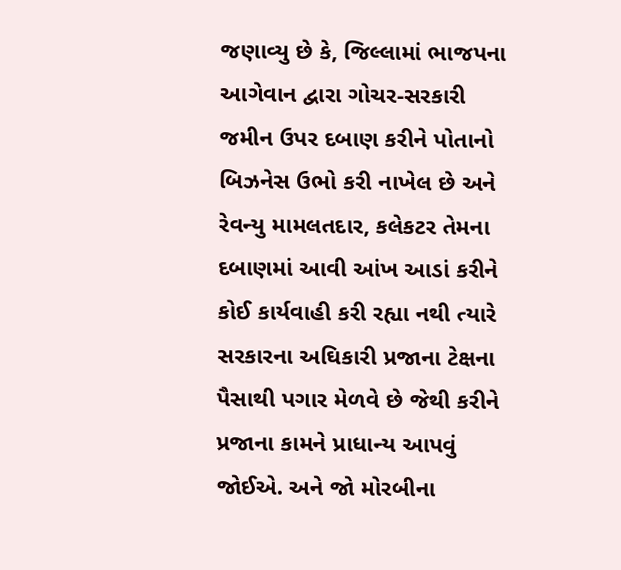જણાવ્યુ છે કે, જિલ્લામાં ભાજપના આગેવાન દ્વારા ગોચર-સરકારી જમીન ઉપર દબાણ કરીને પોતાનો બિઝનેસ ઉભો કરી નાખેલ છે અને રેવન્યુ મામલતદાર, કલેકટર તેમના દબાણમાં આવી આંખ આડાં કરીને કોઈ કાર્યવાહી કરી રહ્યા નથી ત્યારે સરકારના અઘિકારી પ્રજાના ટેક્ષના પૈસાથી પગાર મેળવે છે જેથી કરીને પ્રજાના કામને પ્રાધાન્ય આપવું જોઈએ. અને જો મોરબીના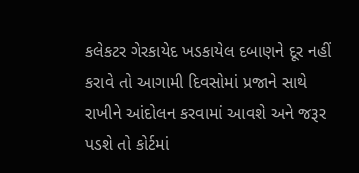કલેકટર ગેરકાયેદ ખડકાયેલ દબાણને દૂર નહીં કરાવે તો આગામી દિવસોમાં પ્રજાને સાથે રાખીને આંદોલન કરવામાં આવશે અને જરૂર પડશે તો કોર્ટમાં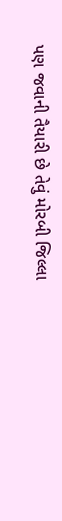પણ જવાની તૈયારી છે તેવું મોરબી જિલ્લા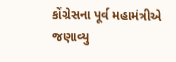કોંગ્રેસના પૂર્વ મહામંત્રીએ જણાવ્યુ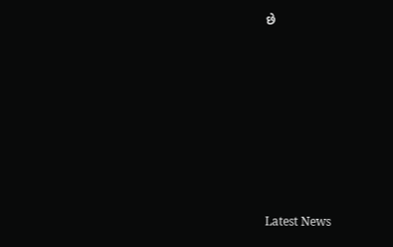છે








Latest News